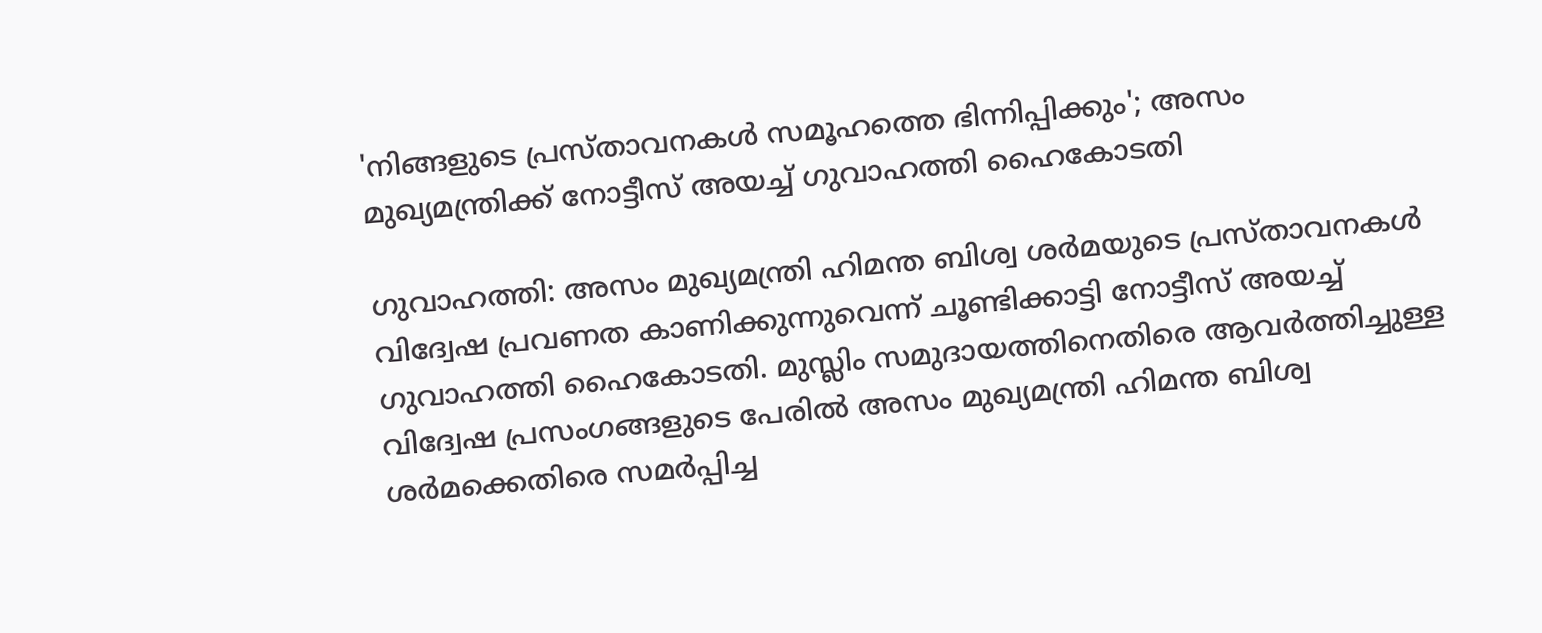'നിങ്ങളുടെ പ്രസ്താവനകൾ സമൂഹത്തെ ഭിന്നിപ്പിക്കും'; അസം മുഖ്യമന്ത്രിക്ക് നോട്ടീസ് അയച്ച് ഗുവാഹത്തി ഹൈകോടതി

ഗുവാഹത്തി: അസം മുഖ്യമന്ത്രി ഹിമന്ത ബിശ്വ ശർമയുടെ പ്രസ്താവനകൾ വിദ്വേഷ പ്രവണത കാണിക്കുന്നുവെന്ന് ചൂണ്ടിക്കാട്ടി നോട്ടീസ് അയച്ച് ഗുവാഹത്തി ഹൈകോടതി. മുസ്ലിം സമുദായത്തിനെതിരെ ആവർത്തിച്ചുള്ള വിദ്വേഷ പ്രസംഗങ്ങളുടെ പേരിൽ അസം മുഖ്യമന്ത്രി ഹിമന്ത ബിശ്വ ശർമക്കെതിരെ സമർപ്പിച്ച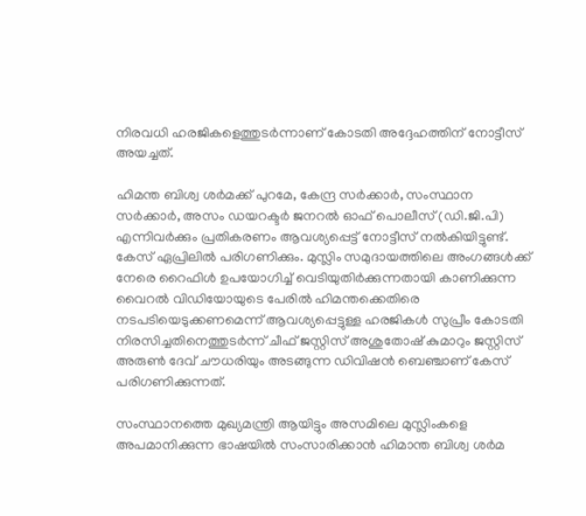നിരവധി ഹരജികളെത്തുടർന്നാണ് കോടതി അദ്ദേഹത്തിന് നോട്ടീസ് അയച്ചത്.

ഹിമന്ത ബിശ്വ ശർമക്ക് പുറമേ, കേന്ദ്ര സർക്കാർ, സംസ്ഥാന സർക്കാർ, അസം ഡയറക്ടർ ജനറൽ ഓഫ് പൊലീസ് (ഡി.ജി.പി) എന്നിവർക്കും പ്രതികരണം ആവശ്യപ്പെട്ട് നോട്ടീസ് നൽകിയിട്ടുണ്ട്. കേസ് ഏപ്രിലിൽ പരിഗണിക്കും. മുസ്ലിം സമുദായത്തിലെ അംഗങ്ങൾക്ക് നേരെ റൈഫിൾ ഉപയോഗിച്ച് വെടിയുതിർക്കുന്നതായി കാണിക്കുന്ന വൈറൽ വിഡിയോയുടെ പേരിൽ ഹിമന്തക്കെതിരെ നടപടിയെടുക്കണമെന്ന് ആവശ്യപ്പെട്ടുള്ള ഹരജികൾ സുപ്രീം കോടതി നിരസിച്ചതിനെത്തുടർന്ന് ചീഫ് ജസ്റ്റിസ് അശുതോഷ് കുമാറും ജസ്റ്റിസ് അരുൺ ദേവ് ചൗധരിയും അടങ്ങുന്ന ഡിവിഷൻ ബെഞ്ചാണ് കേസ് പരിഗണിക്കുന്നത്.

സംസ്ഥാനത്തെ മുഖ്യമന്ത്രി ആയിട്ടും അസമിലെ മുസ്ലിംകളെ അപമാനിക്കുന്ന ഭാഷയിൽ സംസാരിക്കാൻ ഹിമാന്ത ബിശ്വ ശർമ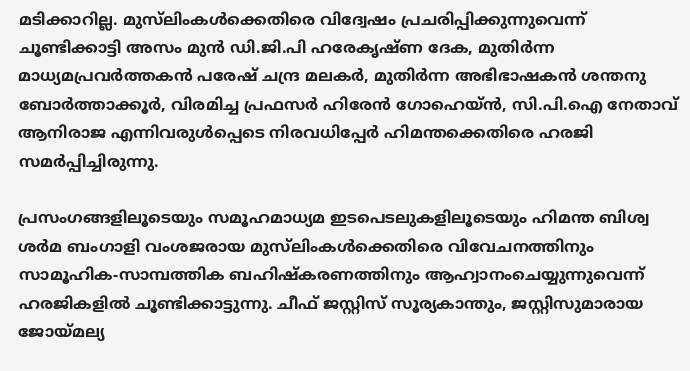മടിക്കാറില്ല. മുസ്‍ലിംകൾക്കെതിരെ വിദ്വേഷം പ്രചരിപ്പിക്കുന്നുവെന്ന് ചൂണ്ടിക്കാട്ടി അസം മുൻ ഡി.ജി.പി ഹരേകൃഷ്ണ ദേക, മുതിർന്ന മാധ്യമപ്രവർത്തകൻ പരേഷ് ചന്ദ്ര മലകർ, മുതിർന്ന അഭിഭാഷകൻ ശന്തനു ബോർത്താക്കൂർ, വിരമിച്ച പ്രഫസർ ഹിരേൻ ഗോഹെയ്ൻ, സി.പി.ഐ നേതാവ് ആനിരാജ എന്നിവരുൾപ്പെടെ നിരവധിപ്പേർ ഹിമന്തക്കെതിരെ ഹരജി സമർപ്പിച്ചിരുന്നു.

പ്രസംഗങ്ങളിലൂടെയും സമൂഹമാധ്യമ ഇടപെടലുകളിലൂടെയും ഹിമന്ത ബിശ്വ ശർമ ബംഗാളി വംശജരായ മുസ്‍ലിംകൾക്കെതിരെ വിവേചനത്തിനും സാമൂഹിക-സാമ്പത്തിക ബഹിഷ്കരണത്തിനും ആഹ്വാനംചെയ്യുന്നുവെന്ന് ഹരജികളിൽ ചൂണ്ടിക്കാട്ടുന്നു. ചീഫ് ജസ്റ്റിസ് സൂര്യകാന്തും, ജസ്റ്റിസുമാരായ ജോയ്‌മല്യ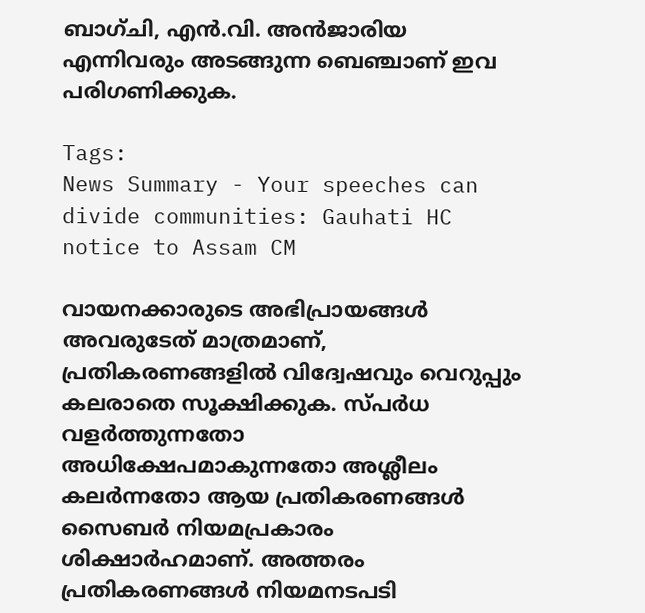ബാഗ്‌ചി, എൻ.വി. അൻജാരിയ എന്നിവരും അടങ്ങുന്ന ബെഞ്ചാണ് ഇവ പരിഗണിക്കുക.

Tags:
News Summary - Your speeches can divide communities: Gauhati HC notice to Assam CM

വായനക്കാരുടെ അഭിപ്രായങ്ങള്‍ അവരുടേത് മാത്രമാണ്, പ്രതികരണങ്ങളിൽ വിദ്വേഷവും വെറുപ്പും കലരാതെ സൂക്ഷിക്കുക. സ്പർധ വളർത്തുന്നതോ അധിക്ഷേപമാകുന്നതോ അശ്ലീലം കലർന്നതോ ആയ പ്രതികരണങ്ങൾ സൈബർ നിയമപ്രകാരം ശിക്ഷാർഹമാണ്. അത്തരം പ്രതികരണങ്ങൾ നിയമനടപടി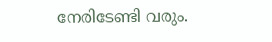നേരിടേണ്ടി വരും.